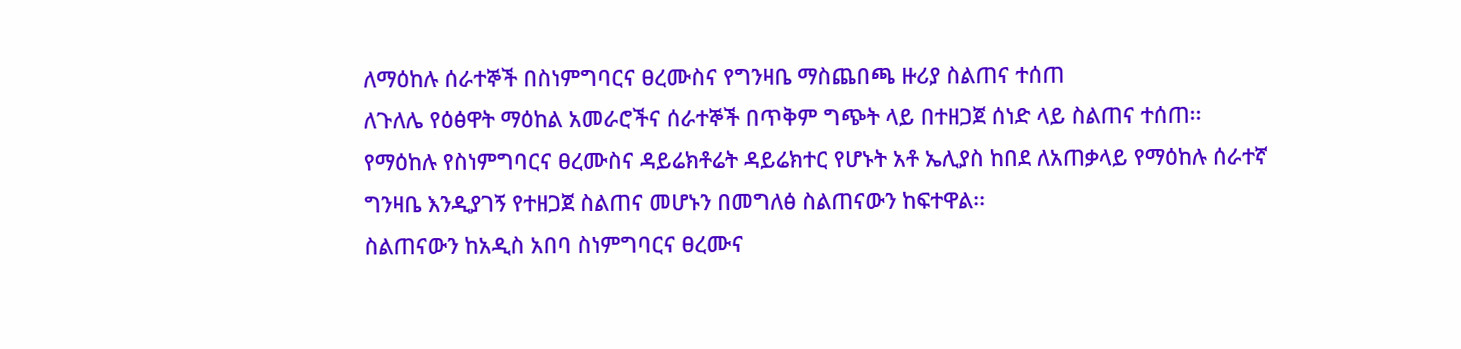ለማዕከሉ ሰራተኞች በስነምግባርና ፀረሙስና የግንዛቤ ማስጨበጫ ዙሪያ ስልጠና ተሰጠ
ለጉለሌ የዕፅዋት ማዕከል አመራሮችና ሰራተኞች በጥቅም ግጭት ላይ በተዘጋጀ ሰነድ ላይ ስልጠና ተሰጠ፡፡
የማዕከሉ የስነምግባርና ፀረሙስና ዳይሬክቶሬት ዳይሬክተር የሆኑት አቶ ኤሊያስ ከበደ ለአጠቃላይ የማዕከሉ ሰራተኛ ግንዛቤ እንዲያገኝ የተዘጋጀ ስልጠና መሆኑን በመግለፅ ስልጠናውን ከፍተዋል፡፡
ስልጠናውን ከአዲስ አበባ ስነምግባርና ፀረሙና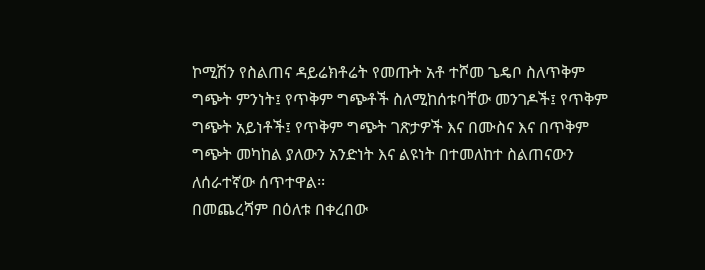ኮሚሽን የስልጠና ዳይሬክቶሬት የመጡት አቶ ተሾመ ጌዴቦ ስለጥቅም ግጭት ምንነት፤ የጥቅም ግጭቶች ስለሚከሰቱባቸው መንገዶች፤ የጥቅም ግጭት አይነቶች፤ የጥቅም ግጭት ገጽታዎች እና በሙስና እና በጥቅም ግጭት መካከል ያለውን አንድነት እና ልዩነት በተመለከተ ስልጠናውን ለሰራተኛው ሰጥተዋል፡፡
በመጨረሻም በዕለቱ በቀረበው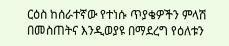ርዕስ ከሰራተኛው የተነሱ ጥያቄዎችን ምላሽ በመስጠትና እንዲወያዩ በማደረግ የዕለቱን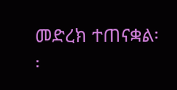መድረክ ተጠናቋል፡፡